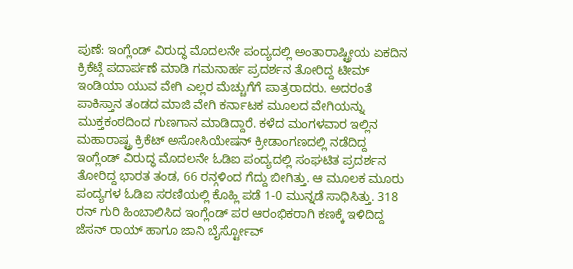ಪುಣೆ: ಇಂಗ್ಲೆಂಡ್ ವಿರುದ್ಧ ಮೊದಲನೇ ಪಂದ್ಯದಲ್ಲಿ ಅಂತಾರಾಷ್ಟ್ರೀಯ ಏಕದಿನ ಕ್ರಿಕೆಟ್ಗೆ ಪದಾರ್ಪಣೆ ಮಾಡಿ ಗಮನಾರ್ಹ ಪ್ರದರ್ಶನ ತೋರಿದ್ದ ಟೀಮ್ ಇಂಡಿಯಾ ಯುವ ವೇಗಿ ಎಲ್ಲರ ಮೆಚ್ಚುಗೆಗೆ ಪಾತ್ರರಾದರು. ಅದರಂತೆ ಪಾಕಿಸ್ತಾನ ತಂಡದ ಮಾಜಿ ವೇಗಿ ಕರ್ನಾಟಕ ಮೂಲದ ವೇಗಿಯನ್ನು ಮುಕ್ತಕಂಠದಿಂದ ಗುಣಗಾನ ಮಾಡಿದ್ದಾರೆ. ಕಳೆದ ಮಂಗಳವಾರ ಇಲ್ಲಿನ ಮಹಾರಾಷ್ಟ್ರ ಕ್ರಿಕೆಟ್ ಅಸೋಸಿಯೇಷನ್ ಕ್ರೀಡಾಂಗಣದಲ್ಲಿ ನಡೆದಿದ್ದ ಇಂಗ್ಲೆಂಡ್ ವಿರುದ್ಧ ಮೊದಲನೇ ಓಡಿಐ ಪಂದ್ಯದಲ್ಲಿ ಸಂಘಟಿತ ಪ್ರದರ್ಶನ ತೋರಿದ್ದ ಭಾರತ ತಂಡ, 66 ರನ್ಗಳಿಂದ ಗೆದ್ದು ಬೀಗಿತ್ತು. ಆ ಮೂಲಕ ಮೂರು ಪಂದ್ಯಗಳ ಓಡಿಐ ಸರಣಿಯಲ್ಲಿ ಕೊಹ್ಲಿ ಪಡೆ 1-0 ಮುನ್ನಡೆ ಸಾಧಿಸಿತ್ತು. 318 ರನ್ ಗುರಿ ಹಿಂಬಾಲಿಸಿದ ಇಂಗ್ಲೆಂಡ್ ಪರ ಆರಂಭಿಕರಾಗಿ ಕಣಕ್ಕೆ ಇಳಿದಿದ್ದ ಜೆಸನ್ ರಾಯ್ ಹಾಗೂ ಜಾನಿ ಬೈರ್ಸ್ಟೋವ್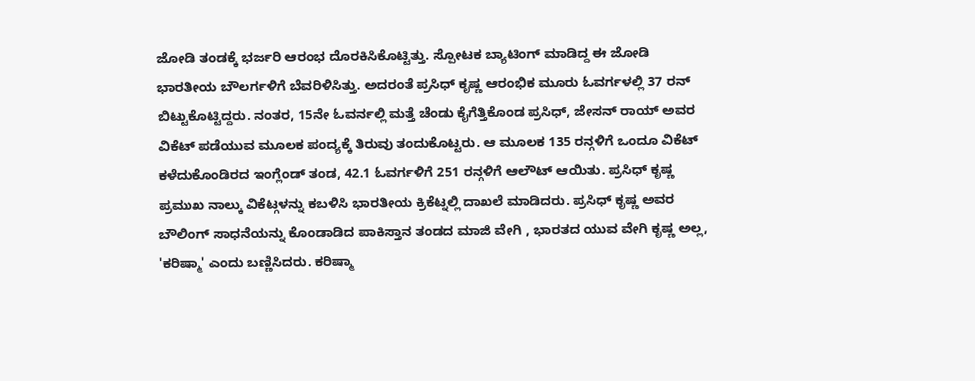ಜೋಡಿ ತಂಡಕ್ಕೆ ಭರ್ಜರಿ ಆರಂಭ ದೊರಕಿಸಿಕೊಟ್ಟಿತ್ತು. ಸ್ಪೋಟಕ ಬ್ಯಾಟಿಂಗ್ ಮಾಡಿದ್ದ ಈ ಜೋಡಿ ಭಾರತೀಯ ಬೌಲರ್ಗಳಿಗೆ ಬೆವರಿಳಿಸಿತ್ತು. ಅದರಂತೆ ಪ್ರಸಿಧ್ ಕೃಷ್ಣ ಆರಂಭಿಕ ಮೂರು ಓವರ್ಗಳಲ್ಲಿ 37 ರನ್ ಬಿಟ್ಟುಕೊಟ್ಟಿದ್ದರು. ನಂತರ, 15ನೇ ಓವರ್ನಲ್ಲಿ ಮತ್ತೆ ಚೆಂಡು ಕೈಗೆತ್ತಿಕೊಂಡ ಪ್ರಸಿಧ್, ಜೇಸನ್ ರಾಯ್ ಅವರ ವಿಕೆಟ್ ಪಡೆಯುವ ಮೂಲಕ ಪಂದ್ಯಕ್ಕೆ ತಿರುವು ತಂದುಕೊಟ್ಟರು. ಆ ಮೂಲಕ 135 ರನ್ಗಳಿಗೆ ಒಂದೂ ವಿಕೆಟ್ ಕಳೆದುಕೊಂಡಿರದ ಇಂಗ್ಲೆಂಡ್ ತಂಡ, 42.1 ಓವರ್ಗಳಿಗೆ 251 ರನ್ಗಳಿಗೆ ಆಲೌಟ್ ಆಯಿತು. ಪ್ರಸಿಧ್ ಕೃಷ್ಣ ಪ್ರಮುಖ ನಾಲ್ಕು ವಿಕೆಟ್ಗಳನ್ನು ಕಬಳಿಸಿ ಭಾರತೀಯ ಕ್ರಿಕೆಟ್ನಲ್ಲಿ ದಾಖಲೆ ಮಾಡಿದರು. ಪ್ರಸಿಧ್ ಕೃಷ್ಣ ಅವರ ಬೌಲಿಂಗ್ ಸಾಧನೆಯನ್ನು ಕೊಂಡಾಡಿದ ಪಾಕಿಸ್ತಾನ ತಂಡದ ಮಾಜಿ ವೇಗಿ , ಭಾರತದ ಯುವ ವೇಗಿ ಕೃಷ್ಣ ಅಲ್ಲ, 'ಕರಿಷ್ಮಾ' ಎಂದು ಬಣ್ಣಿಸಿದರು. ಕರಿಷ್ಮಾ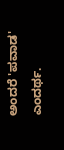ಅಂದರೆ 'ಪವಾಡ' ಎಂದರ್ಥ.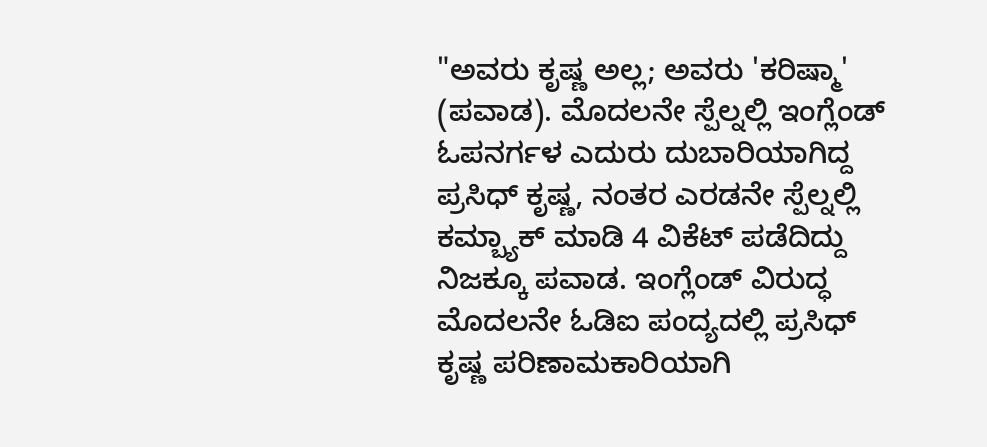"ಅವರು ಕೃಷ್ಣ ಅಲ್ಲ; ಅವರು 'ಕರಿಷ್ಮಾ' (ಪವಾಡ). ಮೊದಲನೇ ಸ್ಪೆಲ್ನಲ್ಲಿ ಇಂಗ್ಲೆಂಡ್ ಓಪನರ್ಗಳ ಎದುರು ದುಬಾರಿಯಾಗಿದ್ದ ಪ್ರಸಿಧ್ ಕೃಷ್ಣ, ನಂತರ ಎರಡನೇ ಸ್ಪೆಲ್ನಲ್ಲಿ ಕಮ್ಬ್ಯಾಕ್ ಮಾಡಿ 4 ವಿಕೆಟ್ ಪಡೆದಿದ್ದು ನಿಜಕ್ಕೂ ಪವಾಡ. ಇಂಗ್ಲೆಂಡ್ ವಿರುದ್ಧ ಮೊದಲನೇ ಓಡಿಐ ಪಂದ್ಯದಲ್ಲಿ ಪ್ರಸಿಧ್ ಕೃಷ್ಣ ಪರಿಣಾಮಕಾರಿಯಾಗಿ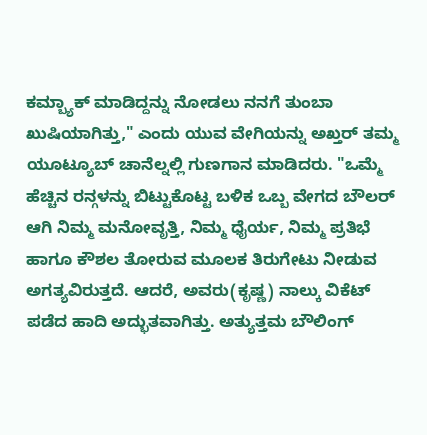ಕಮ್ಬ್ಯಾಕ್ ಮಾಡಿದ್ದನ್ನು ನೋಡಲು ನನಗೆ ತುಂಬಾ ಖುಷಿಯಾಗಿತ್ತು," ಎಂದು ಯುವ ವೇಗಿಯನ್ನು ಅಖ್ತರ್ ತಮ್ಮ ಯೂಟ್ಯೂಬ್ ಚಾನೆಲ್ನಲ್ಲಿ ಗುಣಗಾನ ಮಾಡಿದರು. "ಒಮ್ಮೆ ಹೆಚ್ಚಿನ ರನ್ಗಳನ್ನು ಬಿಟ್ಟುಕೊಟ್ಟ ಬಳಿಕ ಒಬ್ಬ ವೇಗದ ಬೌಲರ್ ಆಗಿ ನಿಮ್ಮ ಮನೋವೃತ್ತಿ, ನಿಮ್ಮ ಧೈರ್ಯ, ನಿಮ್ಮ ಪ್ರತಿಭೆ ಹಾಗೂ ಕೌಶಲ ತೋರುವ ಮೂಲಕ ತಿರುಗೇಟು ನೀಡುವ ಅಗತ್ಯವಿರುತ್ತದೆ. ಆದರೆ, ಅವರು(ಕೃಷ್ಣ) ನಾಲ್ಕು ವಿಕೆಟ್ ಪಡೆದ ಹಾದಿ ಅದ್ಭುತವಾಗಿತ್ತು. ಅತ್ಯುತ್ತಮ ಬೌಲಿಂಗ್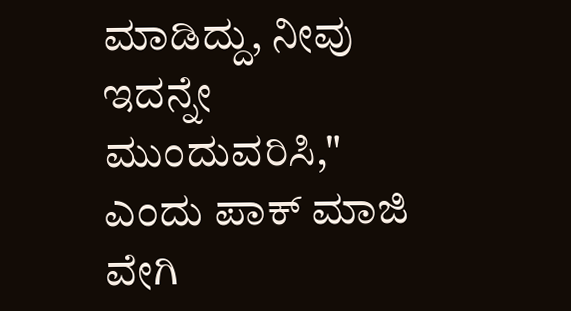ಮಾಡಿದ್ದು, ನೀವು ಇದನ್ನೇ ಮುಂದುವರಿಸಿ," ಎಂದು ಪಾಕ್ ಮಾಜಿ ವೇಗಿ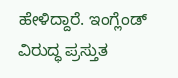ಹೇಳಿದ್ದಾರೆ. ಇಂಗ್ಲೆಂಡ್ ವಿರುದ್ಧ ಪ್ರಸ್ತುತ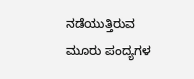ನಡೆಯುತ್ತಿರುವ ಮೂರು ಪಂದ್ಯಗಳ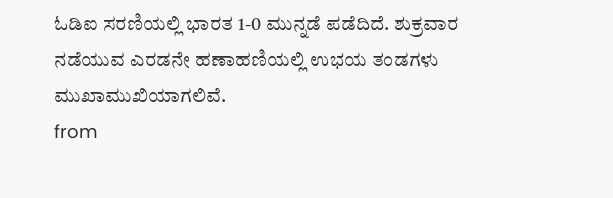ಓಡಿಐ ಸರಣಿಯಲ್ಲಿ ಭಾರತ 1-0 ಮುನ್ನಡೆ ಪಡೆದಿದೆ. ಶುಕ್ರವಾರ ನಡೆಯುವ ಎರಡನೇ ಹಣಾಹಣಿಯಲ್ಲಿ ಉಭಯ ತಂಡಗಳು ಮುಖಾಮುಖಿಯಾಗಲಿವೆ.
from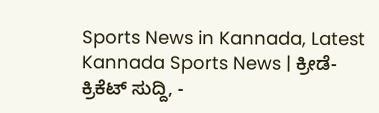Sports News in Kannada, Latest Kannada Sports News | ಕ್ರೀಡೆ-ಕ್ರಿಕೆಟ್ ಸುದ್ದಿ, -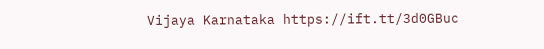Vijaya Karnataka https://ift.tt/3d0GBuc